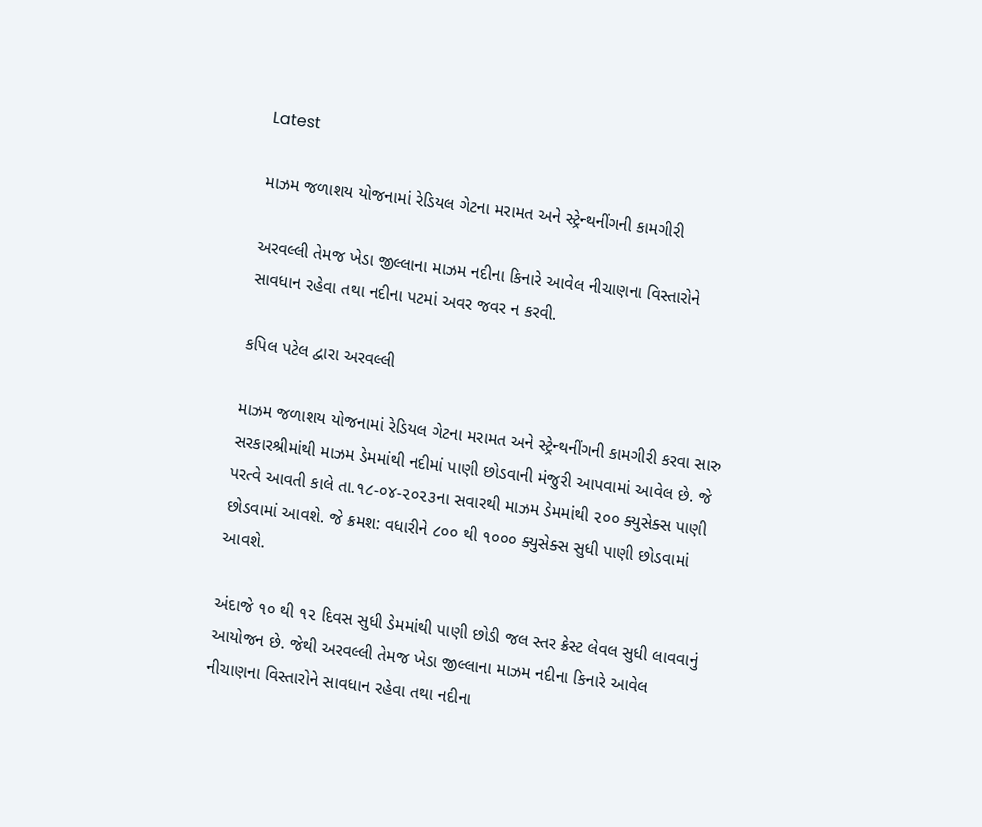Latest

માઝમ જળાશય યોજનામાં રેડિયલ ગેટના મરામત અને સ્ટ્રેન્થનીંગની કામગીરી

અરવલ્લી તેમજ ખેડા જીલ્લાના માઝમ નદીના કિનારે આવેલ નીચાણના વિસ્તારોને સાવધાન રહેવા તથા નદીના પટમાં અવર જવર ન કરવી.

કપિલ પટેલ દ્વારા અરવલ્લી

માઝમ જળાશય યોજનામાં રેડિયલ ગેટના મરામત અને સ્ટ્રેન્થનીંગની કામગીરી કરવા સારુ સરકારશ્રીમાંથી માઝમ ડેમમાંથી નદીમાં પાણી છોડવાની મંજુરી આપવામાં આવેલ છે. જે પરત્વે આવતી કાલે તા.૧૮-૦૪-૨૦૨૩ના સવારથી માઝમ ડેમમાંથી ૨૦૦ ક્યુસેક્સ પાણી છોડવામાં આવશે. જે ક્રમશ: વધારીને ૮૦૦ થી ૧૦૦૦ ક્યુસેક્સ સુધી પાણી છોડવામાં આવશે.

અંદાજે ૧૦ થી ૧૨ દિવસ સુધી ડેમમાંથી પાણી છોડી જલ સ્તર ક્રેસ્ટ લેવલ સુધી લાવવાનું આયોજન છે. જેથી અરવલ્લી તેમજ ખેડા જીલ્લાના માઝમ નદીના કિનારે આવેલ નીચાણના વિસ્તારોને સાવધાન રહેવા તથા નદીના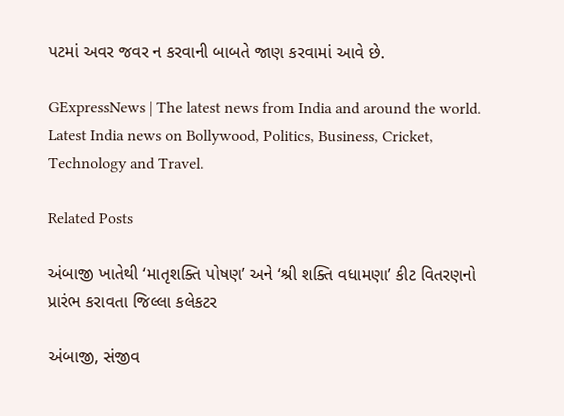પટમાં અવર જવર ન કરવાની બાબતે જાણ કરવામાં આવે છે.

GExpressNews | The latest news from India and around the world. Latest India news on Bollywood, Politics, Business, Cricket, Technology and Travel.

Related Posts

અંબાજી ખાતેથી ‘માતૃશક્તિ પોષણ’ અને ‘શ્રી શક્તિ વધામણા’ કીટ વિતરણનો પ્રારંભ કરાવતા જિલ્લા કલેકટર

અંબાજી, સંજીવ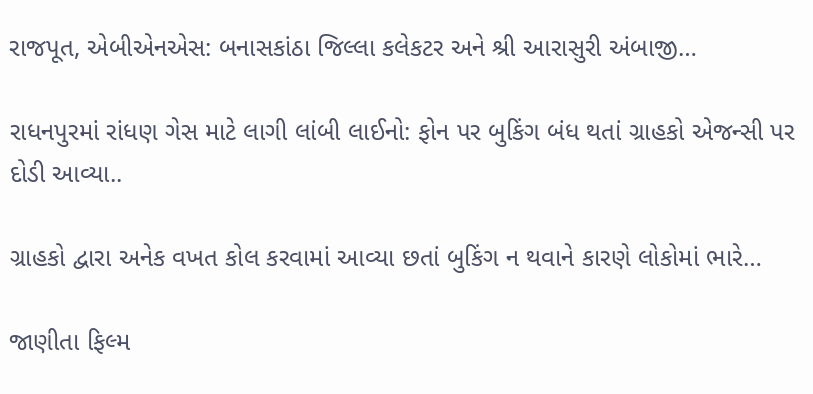રાજપૂત, એબીએનએસ: બનાસકાંઠા જિલ્લા કલેકટર અને શ્રી આરાસુરી અંબાજી…

રાધનપુરમાં રાંધણ ગેસ માટે લાગી લાંબી લાઈનો: ફોન પર બુકિંગ બંધ થતાં ગ્રાહકો એજન્સી પર દોડી આવ્યા..

ગ્રાહકો દ્વારા અનેક વખત કોલ કરવામાં આવ્યા છતાં બુકિંગ ન થવાને કારણે લોકોમાં ભારે…

જાણીતા ફિલ્મ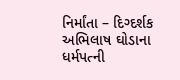નિર્માંતા – દિગ્દર્શક અભિલાષ ઘોડાના ધર્મપત્ની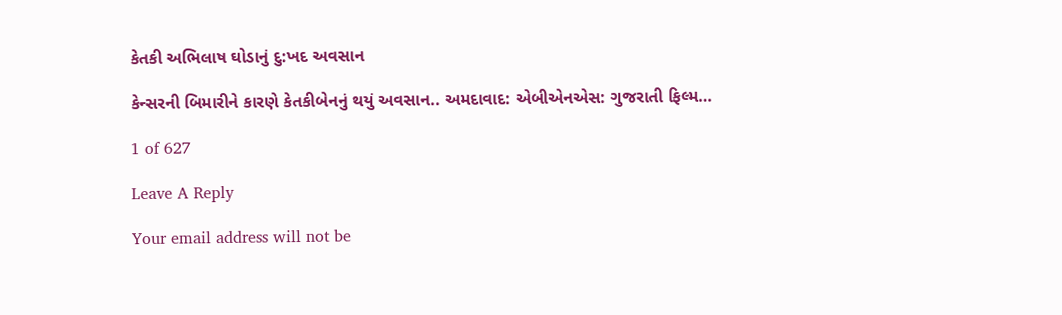કેતકી અભિલાષ ઘોડાનું દુ:ખદ અવસાન

કેન્સરની બિમારીને કારણે કેતકીબેનનું થયું અવસાન.. અમદાવાદ: એબીએનએસ: ગુજરાતી ફિલ્મ…

1 of 627

Leave A Reply

Your email address will not be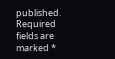published. Required fields are marked *